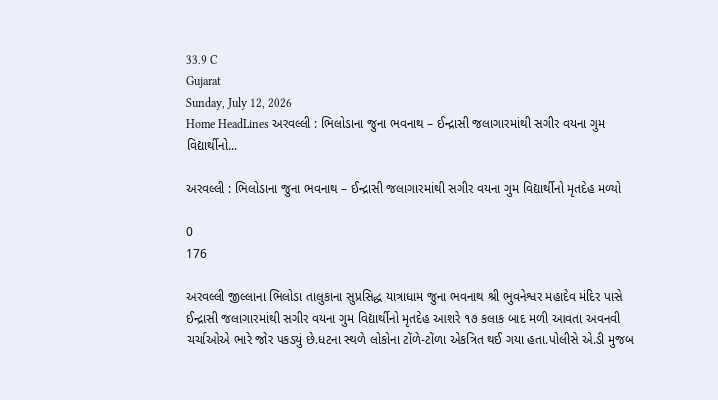33.9 C
Gujarat
Sunday, July 12, 2026
Home HeadLines અરવલ્લી : ભિલોડાના જુના ભવનાથ – ઈન્દ્રાસી જલાગારમાંથી સગીર વયના ગુમ વિદ્યાર્થીનો...

અરવલ્લી : ભિલોડાના જુના ભવનાથ – ઈન્દ્રાસી જલાગારમાંથી સગીર વયના ગુમ વિદ્યાર્થીનો મૃતદેહ મળ્યો

0
176

અરવલ્લી જીલ્લાના ભિલોડા તાલુકાના સુપ્રસિદ્ધ યાત્રાધામ જુના ભવનાથ શ્રી ભુવનેશ્વર મહાદેવ મંદિર પાસે ઈન્દ્રાસી જલાગારમાંથી સગીર વયના ગુમ વિદ્યાર્થીનો મૃતદેહ આશરે ૧૭ કલાક બાદ મળી આવતા અવનવી ચર્ચાઓએ ભારે જોર પકડયું છે.ધટના સ્થળે લોકોના ટોંળે-ટોંળા એકત્રિત થઈ ગયા હતા.પોલીસે એ.ડી મુજબ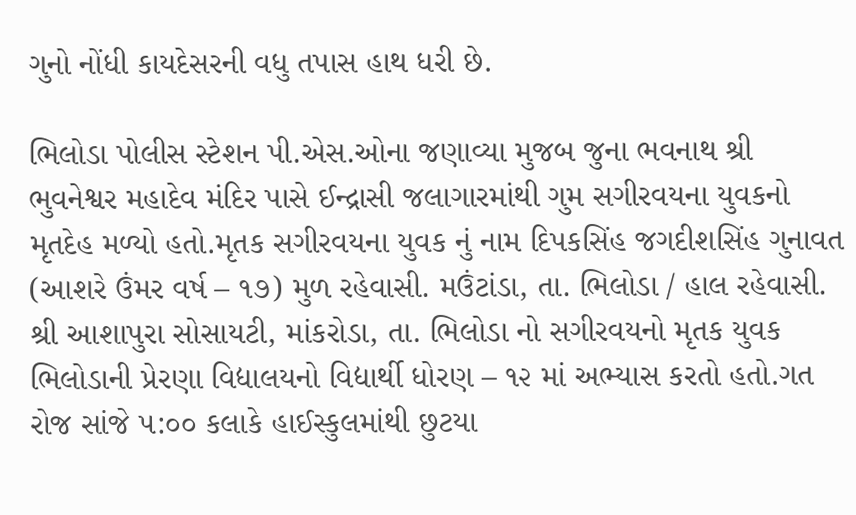ગુનો નોંધી કાયદેસરની વધુ તપાસ હાથ ધરી છે.

ભિલોડા પોલીસ સ્ટેશન પી.એસ.ઓના જણાવ્યા મુજબ જુના ભવનાથ શ્રી ભુવનેશ્વર મહાદેવ મંદિર પાસે ઈન્દ્રાસી જલાગારમાંથી ગુમ સગીરવયના યુવકનો મૃતદેહ મળ્યો હતો.મૃતક સગીરવયના યુવક નું નામ દિપકસિંહ જગદીશસિંહ ગુનાવત (આશરે ઉંમર વર્ષ – ૧૭) મુળ રહેવાસી. મઉંટાંડા, તા. ભિલોડા / હાલ રહેવાસી. શ્રી આશાપુરા સોસાયટી, માંકરોડા, તા. ભિલોડા નો સગીરવયનો મૃતક યુવક ભિલોડાની પ્રેરણા વિદ્યાલયનો વિદ્યાર્થી ધોરણ – ૧૨ માં અભ્યાસ કરતો હતો.ગત રોજ સાંજે ૫:૦૦ કલાકે હાઈસ્કુલમાંથી છુટયા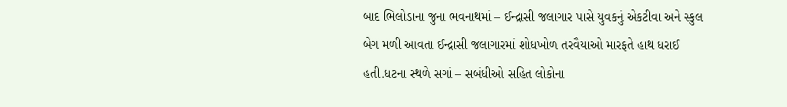બાદ ભિલોડાના જુના ભવનાથમાં – ઈન્દ્રાસી જલાગાર પાસે યુવકનું એકટીવા અને સ્કુલ બેગ મળી આવતા ઈન્દ્રાસી જલાગારમાં શોધખોળ તરવૈયાઓ મારફતે હાથ ધરાઈ હતી.ધટના સ્થળે સગાં – સબંધીઓ સહિત લોકોના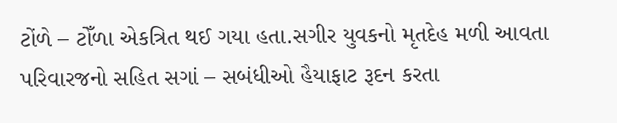ટોંળે – ટોઁળા એકત્રિત થઈ ગયા હતા.સગીર યુવકનો મૃતદેહ મળી આવતા પરિવારજનો સહિત સગાં – સબંધીઓ હૈયાફાટ રૂદન કરતા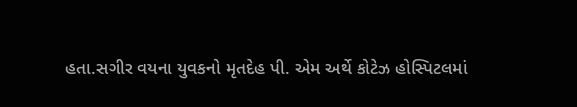હતા.સગીર વયના યુવકનો મૃતદેહ પી. એમ અર્થે કોટેઝ હોસ્પિટલમાં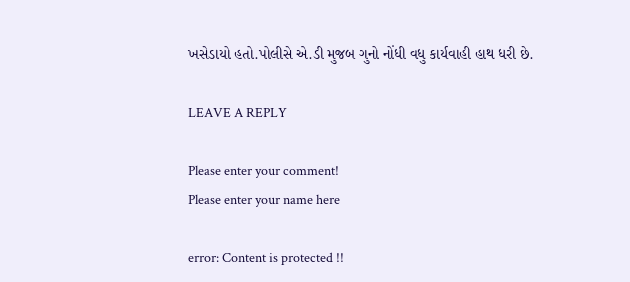ખસેડાયો હતો.પોલીસે એ.ડી મુજબ ગુનો નોંધી વધુ કાર્યવાહી હાથ ધરી છે.

LEAVE A REPLY

Please enter your comment!
Please enter your name here

error: Content is protected !!